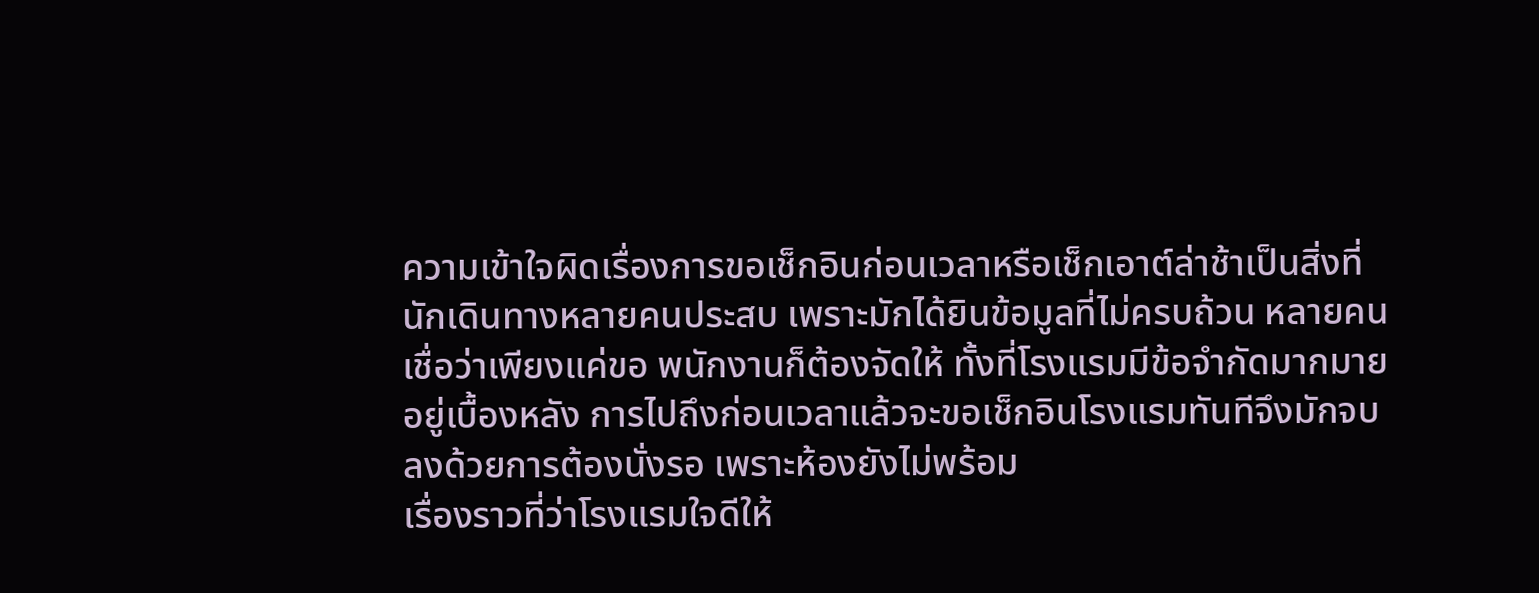ความเข้าใจผิดเรื่องการขอเช็กอินก่อนเวลาหรือเช็กเอาต์ล่าช้าเป็นสิ่งที่นักเดินทางหลายคนประสบ เพราะมักได้ยินข้อมูลที่ไม่ครบถ้วน หลายคนเชื่อว่าเพียงแค่ขอ พนักงานก็ต้องจัดให้ ทั้งที่โรงแรมมีข้อจำกัดมากมายอยู่เบื้องหลัง การไปถึงก่อนเวลาแล้วจะขอเช็กอินโรงแรมทันทีจึงมักจบลงด้วยการต้องนั่งรอ เพราะห้องยังไม่พร้อม
เรื่องราวที่ว่าโรงแรมใจดีให้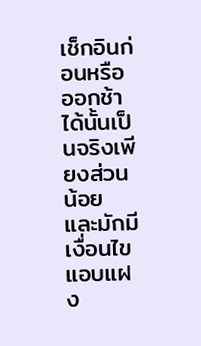เช็กอินก่อนหรือออกช้าได้นั้นเป็นจริงเพียงส่วนน้อย และมักมีเงื่อนไขแอบแฝง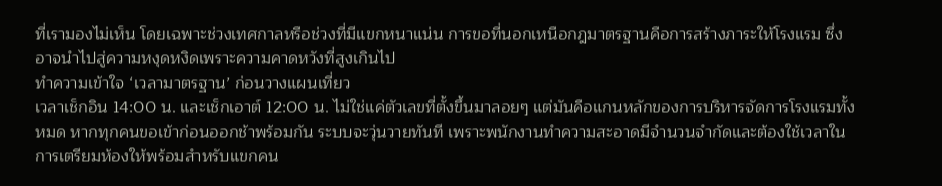ที่เรามองไม่เห็น โดยเฉพาะช่วงเทศกาลหรือช่วงที่มีแขกหนาแน่น การขอที่นอกเหนือกฎมาตรฐานคือการสร้างภาระให้โรงแรม ซึ่งอาจนำไปสู่ความหงุดหงิดเพราะความคาดหวังที่สูงเกินไป
ทำความเข้าใจ ‘เวลามาตรฐาน’ ก่อนวางแผนเที่ยว
เวลาเช็กอิน 14:00 น. และเช็กเอาต์ 12:00 น. ไม่ใช่แค่ตัวเลขที่ตั้งขึ้นมาลอยๆ แต่มันคือแกนหลักของการบริหารจัดการโรงแรมทั้งหมด หากทุกคนขอเข้าก่อนออกช้าพร้อมกัน ระบบจะวุ่นวายทันที เพราะพนักงานทำความสะอาดมีจำนวนจำกัดและต้องใช้เวลาในการเตรียมห้องให้พร้อมสำหรับแขกคน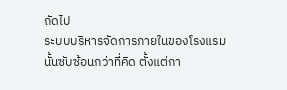ถัดไป
ระบบบริหารจัดการภายในของโรงแรมนั้นซับซ้อนกว่าที่คิด ตั้งแต่กา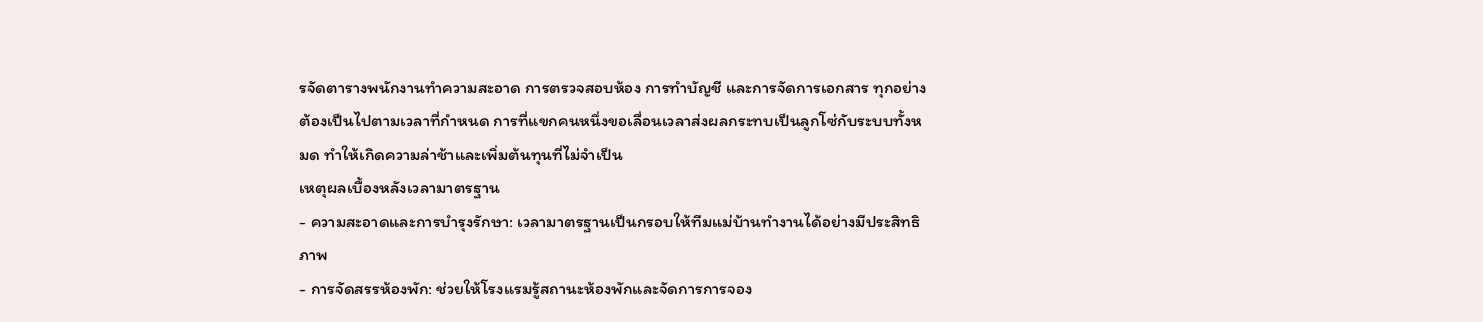รจัดตารางพนักงานทำความสะอาด การตรวจสอบห้อง การทำบัญชี และการจัดการเอกสาร ทุกอย่างต้องเป็นไปตามเวลาที่กำหนด การที่แขกคนหนึ่งขอเลื่อนเวลาส่งผลกระทบเป็นลูกโซ่กับระบบทั้งหมด ทำให้เกิดความล่าช้าและเพิ่มต้นทุนที่ไม่จำเป็น
เหตุผลเบื้องหลังเวลามาตรฐาน
- ความสะอาดและการบำรุงรักษา: เวลามาตรฐานเป็นกรอบให้ทีมแม่บ้านทำงานได้อย่างมีประสิทธิภาพ
- การจัดสรรห้องพัก: ช่วยให้โรงแรมรู้สถานะห้องพักและจัดการการจอง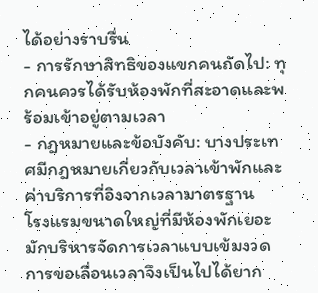ได้อย่างราบรื่น
- การรักษาสิทธิของแขกคนถัดไป: ทุกคนควรได้รับห้องพักที่สะอาดและพร้อมเข้าอยู่ตามเวลา
- กฎหมายและข้อบังคับ: บางประเทศมีกฎหมายเกี่ยวกับเวลาเข้าพักและค่าบริการที่อิงจากเวลามาตรฐาน
โรงแรมขนาดใหญ่ที่มีห้องพักเยอะ มักบริหารจัดการเวลาแบบเข้มงวด การขอเลื่อนเวลาจึงเป็นไปได้ยาก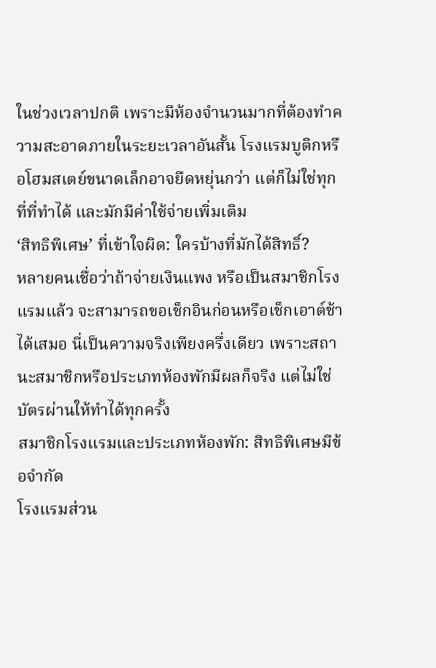ในช่วงเวลาปกติ เพราะมีห้องจำนวนมากที่ต้องทำความสะอาดภายในระยะเวลาอันสั้น โรงแรมบูติกหรือโฮมสเตย์ขนาดเล็กอาจยืดหยุ่นกว่า แต่ก็ไม่ใช่ทุกที่ที่ทำได้ และมักมีค่าใช้จ่ายเพิ่มเติม
‘สิทธิพิเศษ’ ที่เข้าใจผิด: ใครบ้างที่มักได้สิทธิ์?
หลายคนเชื่อว่าถ้าจ่ายเงินแพง หรือเป็นสมาชิกโรงแรมแล้ว จะสามารถขอเช็กอินก่อนหรือเช็กเอาต์ช้าได้เสมอ นี่เป็นความจริงเพียงครึ่งเดียว เพราะสถานะสมาชิกหรือประเภทห้องพักมีผลก็จริง แต่ไม่ใช่บัตรผ่านให้ทำได้ทุกครั้ง
สมาชิกโรงแรมและประเภทห้องพัก: สิทธิพิเศษมีข้อจำกัด
โรงแรมส่วน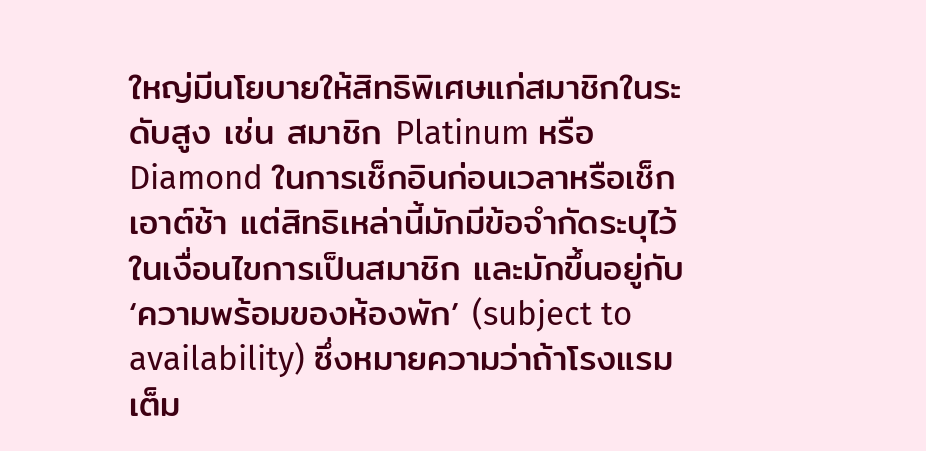ใหญ่มีนโยบายให้สิทธิพิเศษแก่สมาชิกในระดับสูง เช่น สมาชิก Platinum หรือ Diamond ในการเช็กอินก่อนเวลาหรือเช็กเอาต์ช้า แต่สิทธิเหล่านี้มักมีข้อจำกัดระบุไว้ในเงื่อนไขการเป็นสมาชิก และมักขึ้นอยู่กับ ‘ความพร้อมของห้องพัก’ (subject to availability) ซึ่งหมายความว่าถ้าโรงแรมเต็ม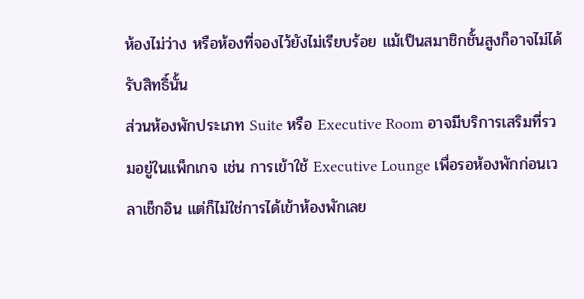ห้องไม่ว่าง หรือห้องที่จองไว้ยังไม่เรียบร้อย แม้เป็นสมาชิกชั้นสูงก็อาจไม่ได้รับสิทธิ์นั้น
ส่วนห้องพักประเภท Suite หรือ Executive Room อาจมีบริการเสริมที่รวมอยู่ในแพ็กเกจ เช่น การเข้าใช้ Executive Lounge เพื่อรอห้องพักก่อนเวลาเช็กอิน แต่ก็ไม่ใช่การได้เข้าห้องพักเลย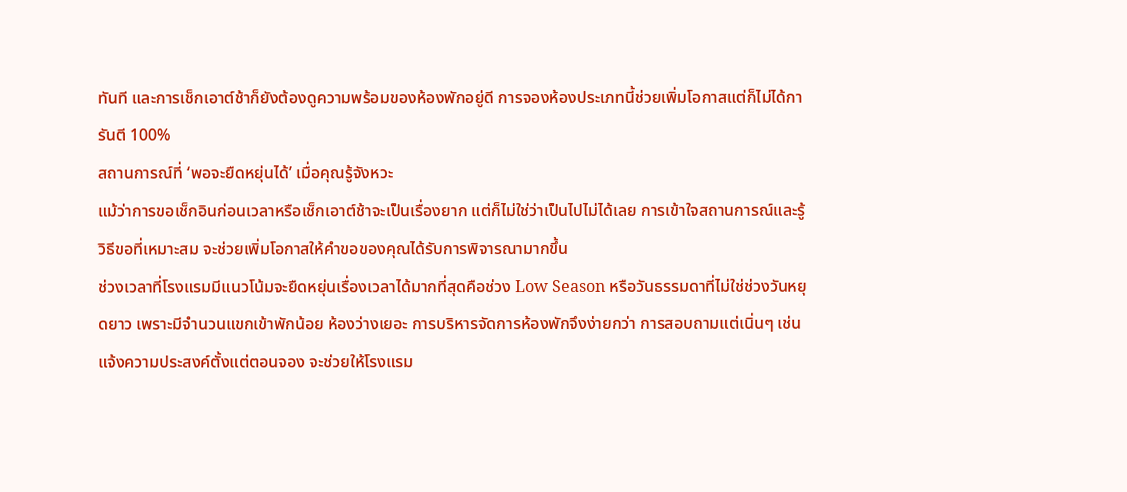ทันที และการเช็กเอาต์ช้าก็ยังต้องดูความพร้อมของห้องพักอยู่ดี การจองห้องประเภทนี้ช่วยเพิ่มโอกาสแต่ก็ไม่ได้การันตี 100%
สถานการณ์ที่ ‘พอจะยืดหยุ่นได้’ เมื่อคุณรู้จังหวะ
แม้ว่าการขอเช็กอินก่อนเวลาหรือเช็กเอาต์ช้าจะเป็นเรื่องยาก แต่ก็ไม่ใช่ว่าเป็นไปไม่ได้เลย การเข้าใจสถานการณ์และรู้วิธีขอที่เหมาะสม จะช่วยเพิ่มโอกาสให้คำขอของคุณได้รับการพิจารณามากขึ้น
ช่วงเวลาที่โรงแรมมีแนวโน้มจะยืดหยุ่นเรื่องเวลาได้มากที่สุดคือช่วง Low Season หรือวันธรรมดาที่ไม่ใช่ช่วงวันหยุดยาว เพราะมีจำนวนแขกเข้าพักน้อย ห้องว่างเยอะ การบริหารจัดการห้องพักจึงง่ายกว่า การสอบถามแต่เนิ่นๆ เช่น แจ้งความประสงค์ตั้งแต่ตอนจอง จะช่วยให้โรงแรม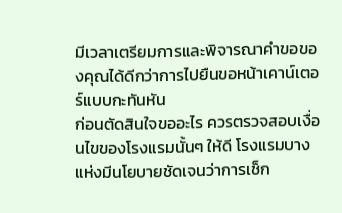มีเวลาเตรียมการและพิจารณาคำขอของคุณได้ดีกว่าการไปยืนขอหน้าเคาน์เตอร์แบบกะทันหัน
ก่อนตัดสินใจขออะไร ควรตรวจสอบเงื่อนไขของโรงแรมนั้นๆ ให้ดี โรงแรมบางแห่งมีนโยบายชัดเจนว่าการเช็ก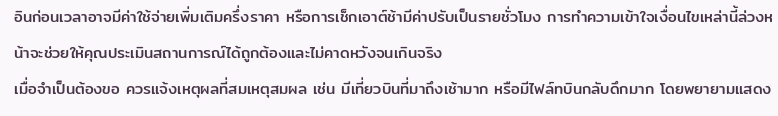อินก่อนเวลาอาจมีค่าใช้จ่ายเพิ่มเติมครึ่งราคา หรือการเช็กเอาต์ช้ามีค่าปรับเป็นรายชั่วโมง การทำความเข้าใจเงื่อนไขเหล่านี้ล่วงหน้าจะช่วยให้คุณประเมินสถานการณ์ได้ถูกต้องและไม่คาดหวังจนเกินจริง
เมื่อจำเป็นต้องขอ ควรแจ้งเหตุผลที่สมเหตุสมผล เช่น มีเที่ยวบินที่มาถึงเช้ามาก หรือมีไฟล์ทบินกลับดึกมาก โดยพยายามแสดง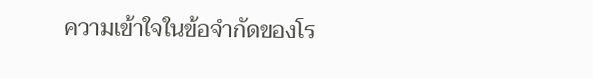ความเข้าใจในข้อจำกัดของโร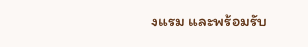งแรม และพร้อมรับ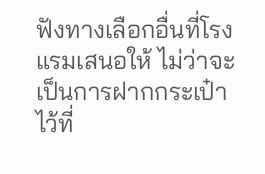ฟังทางเลือกอื่นที่โรงแรมเสนอให้ ไม่ว่าจะเป็นการฝากกระเป๋าไว้ที่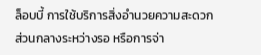ล็อบบี้ การใช้บริการสิ่งอำนวยความสะดวกส่วนกลางระหว่างรอ หรือการจ่า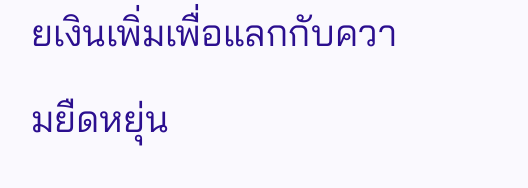ยเงินเพิ่มเพื่อแลกกับความยืดหยุ่น